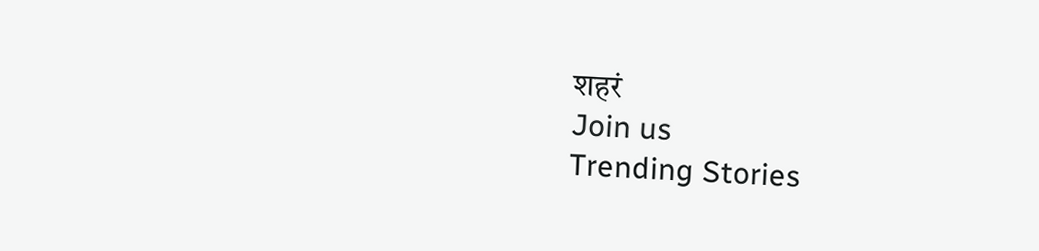शहरं
Join us
Trending Stories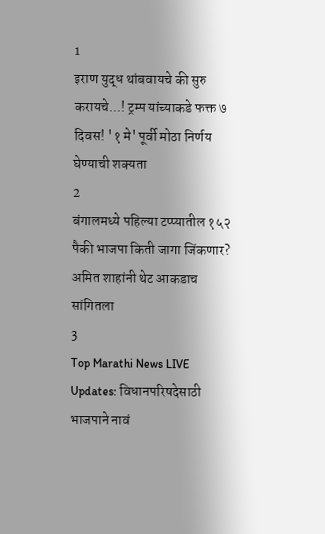1
इराण युद्ध थांबवायचे की सुरु करायचे...! ट्रम्प यांच्याकडे फक्त ७ दिवस! '१ मे' पूर्वी मोठा निर्णय घेण्याची शक्यता
2
बंगालमध्ये पहिल्या टप्प्यातील १५२ पैकी भाजपा किती जागा जिंकणार? अमित शाहांनी थेट आकडाच सांगितला
3
Top Marathi News LIVE Updates: विधानपरिषदेसाठी भाजपाने नावं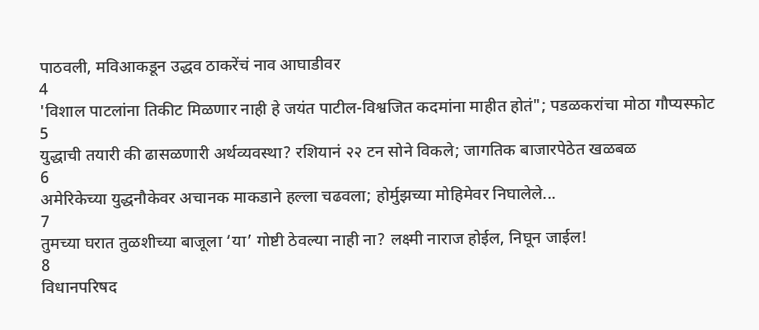पाठवली, मविआकडून उद्धव ठाकरेंचं नाव आघाडीवर
4
'विशाल पाटलांना तिकीट मिळणार नाही हे जयंत पाटील-विश्वजित कदमांना माहीत होतं"; पडळकरांचा मोठा गौप्यस्फोट
5
युद्धाची तयारी की ढासळणारी अर्थव्यवस्था? रशियानं २२ टन सोने विकले; जागतिक बाजारपेठेत खळबळ
6
अमेरिकेच्या युद्धनौकेवर अचानक माकडाने हल्ला चढवला; होर्मुझच्या मोहिमेवर निघालेले...
7
तुमच्या घरात तुळशीच्या बाजूला ‘या’ गोष्टी ठेवल्या नाही ना? लक्ष्मी नाराज होईल, निघून जाईल!
8
विधानपरिषद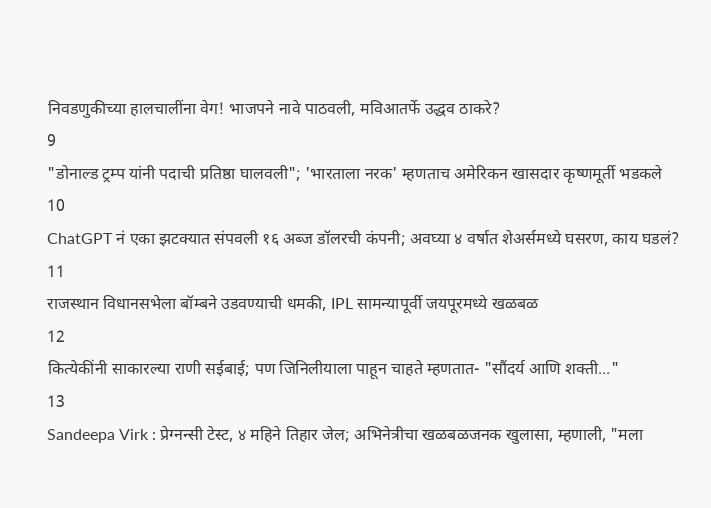निवडणुकीच्या हालचालींना वेग! भाजपने नावे पाठवली, मविआतर्फे उद्धव ठाकरे?
9
"डोनाल्ड ट्रम्प यांनी पदाची प्रतिष्ठा घालवली"; 'भारताला नरक' म्हणताच अमेरिकन खासदार कृष्णमूर्ती भडकले
10
ChatGPT नं एका झटक्यात संपवली १६ अब्ज डॉलरची कंपनी; अवघ्या ४ वर्षात शेअर्समध्ये घसरण, काय घडलं?
11
राजस्थान विधानसभेला बॉम्बने उडवण्याची धमकी, IPL सामन्यापूर्वी जयपूरमध्ये खळबळ
12
कित्येकींनी साकारल्या राणी सईबाई; पण जिनिलीयाला पाहून चाहते म्हणतात- "सौंदर्य आणि शक्ती..."
13
Sandeepa Virk : प्रेग्नन्सी टेस्ट, ४ महिने तिहार जेल; अभिनेत्रीचा खळबळजनक खुलासा, म्हणाली, "मला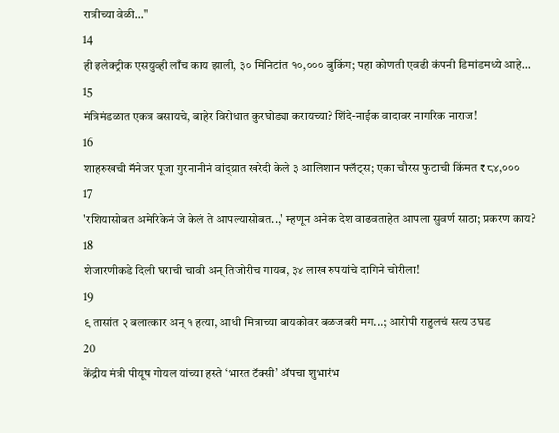रात्रीच्या वेळी..."
14
ही इलेक्ट्रीक एसयुव्ही लाँच काय झाली, ३० मिनिटांत १०,००० बुकिंग; पहा कोणती एवढी कंपनी डिमांडमध्ये आहे...
15
मंत्रिमंडळात एकत्र बसायचे, बाहेर विरोधात कुरघोड्या करायच्या? शिंदे-नाईक वादावर नागरिक नाराज!
16
शाहरुखची मॅनेजर पूजा गुरनानीनं वांद्य्रात खरेदी केले ३ आलिशान फ्लॅट्स; एका चौरस फुटाची किंमत ₹८४,०००
17
'रशियासोबत अमेरिकेनं जे केलं ते आपल्यासोबत..,' म्हणून अनेक देश वाढवताहेत आपला सुवर्ण साठा; प्रकरण काय?
18
शेजारणीकडे दिली घराची चावी अन् तिजोरीच गायब, ३४ लाख रुपयांचे दागिने चोरीला!
19
९ तासांत २ बलात्कार अन् १ हत्या, आधी मित्राच्या बायकोवर बळजबरी मग...; आरोपी राहुलचं सत्य उघड
20
केंद्रीय मंत्री पीयूष गोयल यांच्या हस्ते ‘भारत टॅक्सी’ ॲपचा शुभारंभ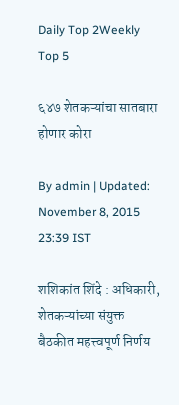Daily Top 2Weekly Top 5

६४७ शेतकऱ्यांचा सातबारा होणार कोरा

By admin | Updated: November 8, 2015 23:39 IST

शशिकांत शिंदे : अधिकारी, शेतकऱ्यांच्या संयुक्त बैठकीत महत्त्वपूर्ण निर्णय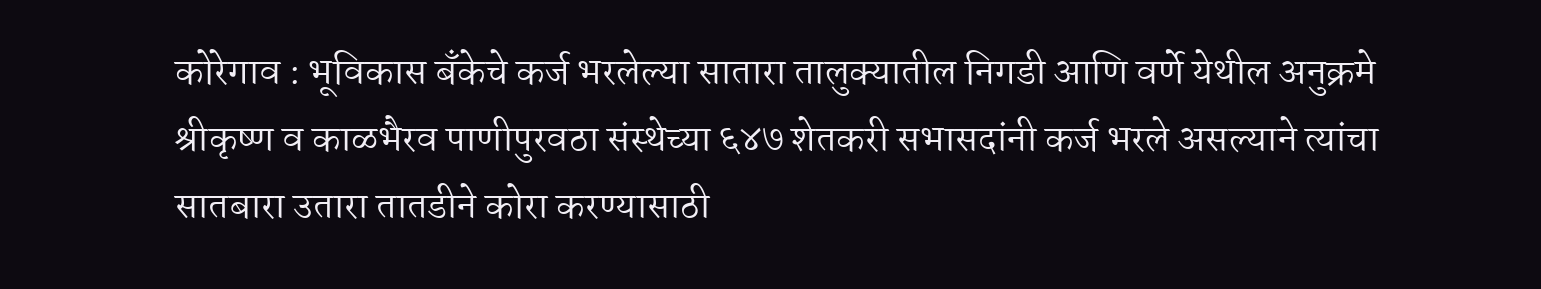कोरेगाव : भूविकास बँकेचे कर्ज भरलेल्या सातारा तालुक्यातील निगडी आणि वर्णे येथील अनुक्रमे श्रीकृष्ण व काळभैरव पाणीपुरवठा संस्थेच्या ६४७ शेतकरी सभासदांनी कर्ज भरले असल्याने त्यांचा सातबारा उतारा तातडीने कोरा करण्यासाठी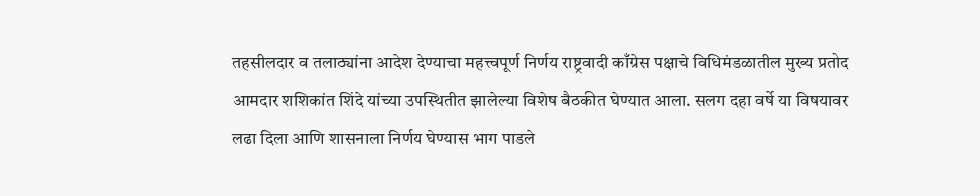तहसीलदार व तलाठ्यांना आदेश देण्याचा महत्त्वपूर्ण निर्णय राष्ट्रवादी काँग्रेस पक्षाचे विधिमंडळातील मुख्य प्रतोद आमदार शशिकांत शिंदे यांच्या उपस्थितीत झालेल्या विशेष बैठकीत घेण्यात आला. सलग दहा वर्षे या विषयावर लढा दिला आणि शासनाला निर्णय घेण्यास भाग पाडले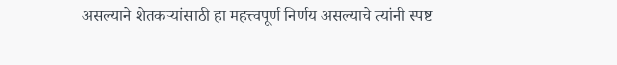असल्याने शेतकऱ्यांसाठी हा महत्त्वपूर्ण निर्णय असल्याचे त्यांनी स्पष्ट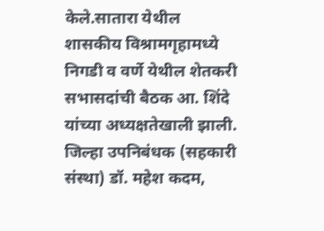केले.सातारा येथील शासकीय विश्रामगृहामध्ये निगडी व वर्णे येथील शेतकरी सभासदांची बैठक आ. शिंदे यांच्या अध्यक्षतेखाली झाली. जिल्हा उपनिबंधक (सहकारी संस्था) डॉ. महेश कदम,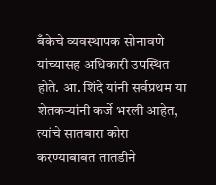बँकेचे व्यवस्थापक सोनावणे यांच्यासह अधिकारी उपस्थित होते. आ. शिंदे यांनी सर्वप्रथम या शेतकऱ्यांनी कर्जे भरली आहेत, त्यांचे सातबारा कोरा करण्याबाबत तातडीने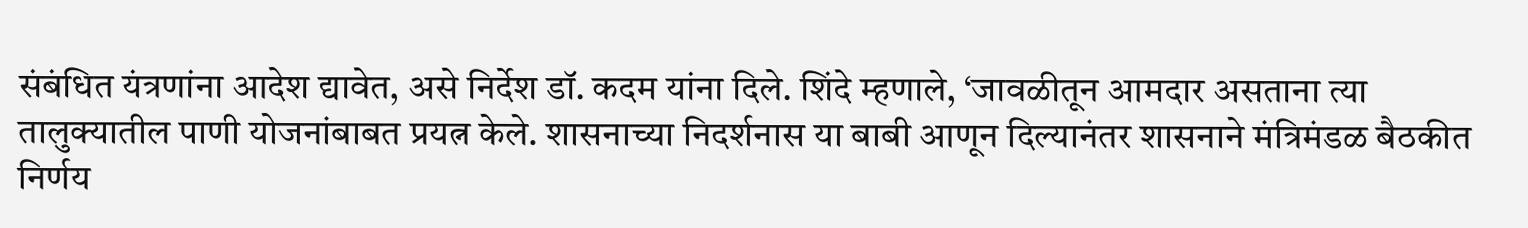संबंधित यंत्रणांना आदेश द्यावेत, असे निर्देश डॉ. कदम यांना दिले. शिंदे म्हणाले, ‘जावळीतून आमदार असताना त्या तालुक्यातील पाणी योजनांबाबत प्रयत्न केले. शासनाच्या निदर्शनास या बाबी आणून दिल्यानंतर शासनाने मंत्रिमंडळ बैठकीत निर्णय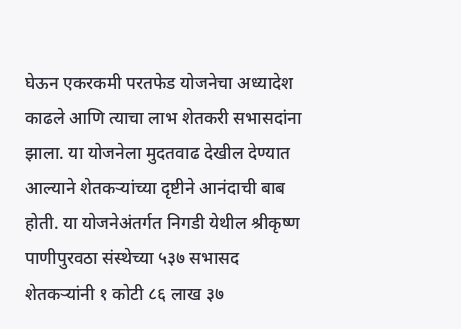घेऊन एकरकमी परतफेड योजनेचा अध्यादेश काढले आणि त्याचा लाभ शेतकरी सभासदांना झाला. या योजनेला मुदतवाढ देखील देण्यात आल्याने शेतकऱ्यांच्या दृष्टीने आनंदाची बाब होती. या योजनेअंतर्गत निगडी येथील श्रीकृष्ण पाणीपुरवठा संस्थेच्या ५३७ सभासद शेतकऱ्यांनी १ कोटी ८६ लाख ३७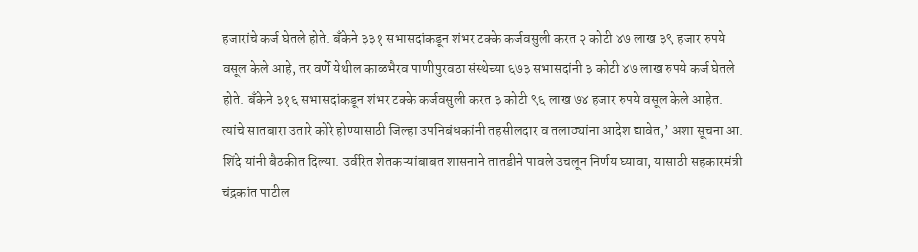हजारांचे कर्ज घेतले होते. बँकेने ३३१ सभासदांकडून शंभर टक्के कर्जवसुली करत २ कोटी ४७ लाख ३९ हजार रुपये वसूल केले आहे, तर वर्णे येथील काळभैरव पाणीपुरवठा संस्थेच्या ६७३ सभासदांनी ३ कोटी ४७ लाख रुपये कर्ज घेतले होते. बँकेने ३१६ सभासदांकडून शंभर टक्के कर्जवसुली करत ३ कोटी ९६ लाख ७४ हजार रुपये वसूल केले आहेत. त्यांचे सातबारा उतारे कोरे होण्यासाठी जिल्हा उपनिबंधकांनी तहसीलदार व तलाठ्यांना आदेश द्यावेत,’ अशा सूचना आ. शिंदे यांनी बैठकीत दिल्या. उर्वरित शेतकऱ्यांबाबत शासनाने तातडीने पावले उचलून निर्णय घ्यावा, यासाठी सहकारमंत्री चंद्रकांत पाटील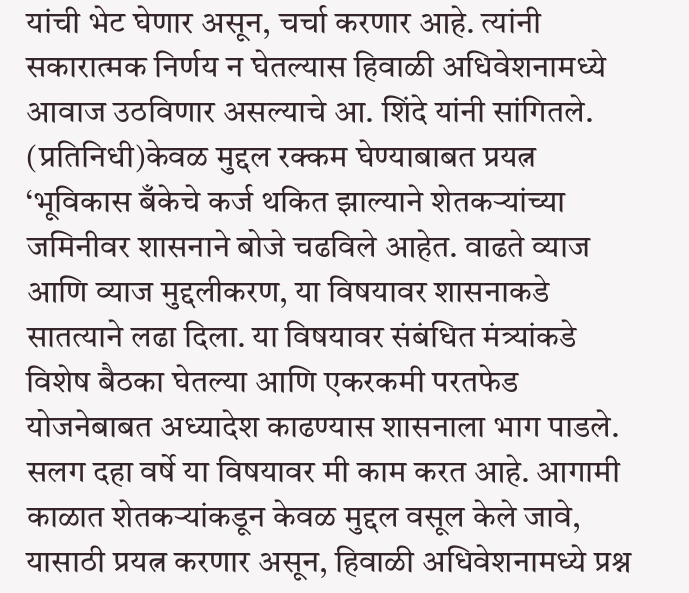यांची भेट घेणार असून, चर्चा करणार आहे. त्यांनी सकारात्मक निर्णय न घेतल्यास हिवाळी अधिवेशनामध्ये आवाज उठविणार असल्याचे आ. शिंदे यांनी सांगितले. (प्रतिनिधी)केवळ मुद्दल रक्कम घेण्याबाबत प्रयत्न ‘भूविकास बँकेचे कर्ज थकित झाल्याने शेतकऱ्यांच्या जमिनीवर शासनाने बोजे चढविले आहेत. वाढते व्याज आणि व्याज मुद्दलीकरण, या विषयावर शासनाकडे सातत्याने लढा दिला. या विषयावर संबंधित मंत्र्यांकडे विशेष बैठका घेतल्या आणि एकरकमी परतफेड योजनेबाबत अध्यादेश काढण्यास शासनाला भाग पाडले. सलग दहा वर्षे या विषयावर मी काम करत आहे. आगामी काळात शेतकऱ्यांकडून केवळ मुद्दल वसूल केले जावे, यासाठी प्रयत्न करणार असून, हिवाळी अधिवेशनामध्ये प्रश्न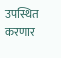उपस्थित करणार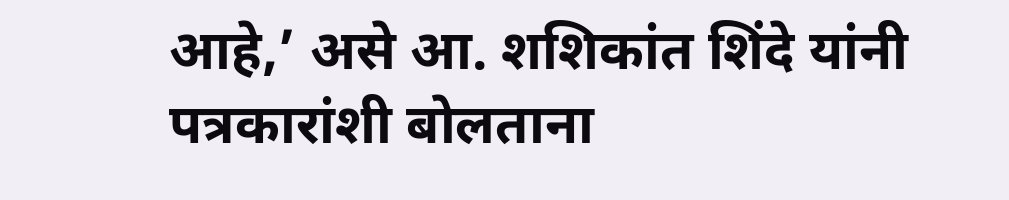आहे,’ असे आ. शशिकांत शिंदे यांनी पत्रकारांशी बोलताना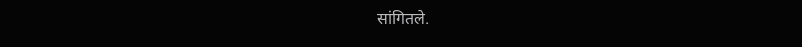सांगितले.